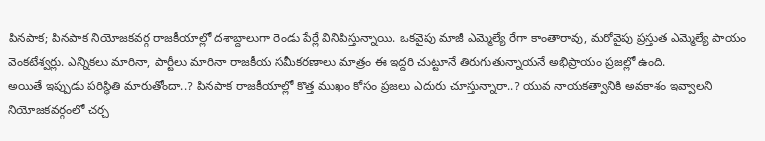పినపాక; పినపాక నియోజకవర్గ రాజకీయాల్లో దశాబ్దాలుగా రెండు పేర్లే వినిపిస్తున్నాయి. ఒకవైపు మాజీ ఎమ్మెల్యే రేగా కాంతారావు, మరోవైపు ప్రస్తుత ఎమ్మెల్యే పాయం వెంకటేశ్వర్లు. ఎన్నికలు మారినా, పార్టీలు మారినా రాజకీయ సమీకరణాలు మాత్రం ఈ ఇద్దరి చుట్టూనే తిరుగుతున్నాయనే అభిప్రాయం ప్రజల్లో ఉంది.
అయితే ఇప్పుడు పరిస్థితి మారుతోందా..? పినపాక రాజకీయాల్లో కొత్త ముఖం కోసం ప్రజలు ఎదురు చూస్తున్నారా..? యువ నాయకత్వానికి అవకాశం ఇవ్వాలని నియోజకవర్గంలో చర్చ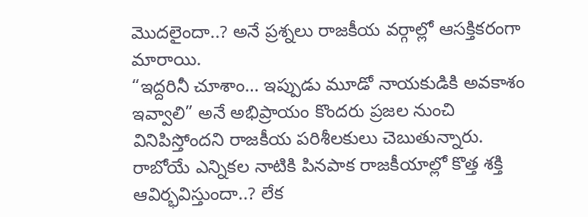మొదలైందా..? అనే ప్రశ్నలు రాజకీయ వర్గాల్లో ఆసక్తికరంగా మారాయి.
“ఇద్దరినీ చూశాం… ఇప్పుడు మూడో నాయకుడికి అవకాశం ఇవ్వాలి” అనే అభిప్రాయం కొందరు ప్రజల నుంచి వినిపిస్తోందని రాజకీయ పరిశీలకులు చెబుతున్నారు. రాబోయే ఎన్నికల నాటికి పినపాక రాజకీయాల్లో కొత్త శక్తి ఆవిర్భవిస్తుందా..? లేక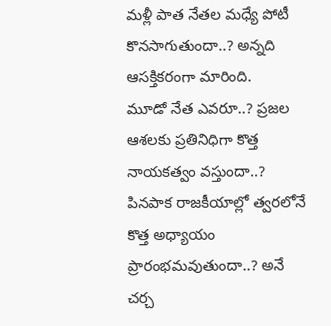మళ్లీ పాత నేతల మధ్యే పోటీ కొనసాగుతుందా..? అన్నది ఆసక్తికరంగా మారింది.
మూడో నేత ఎవరూ..? ప్రజల ఆశలకు ప్రతినిధిగా కొత్త నాయకత్వం వస్తుందా..? పినపాక రాజకీయాల్లో త్వరలోనే కొత్త అధ్యాయం ప్రారంభమవుతుందా..? అనే చర్చ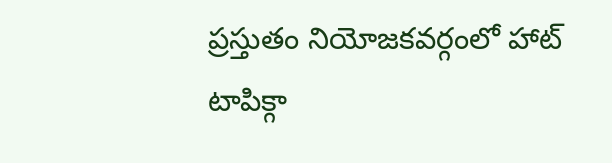ప్రస్తుతం నియోజకవర్గంలో హాట్ టాపిక్గా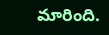మారింది.